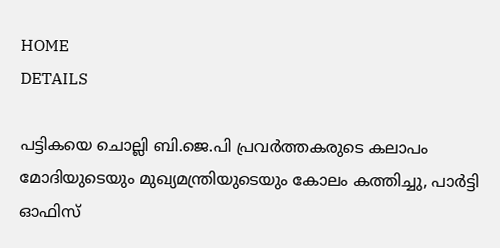HOME
DETAILS

പട്ടികയെ ചൊല്ലി ബി.ജെ.പി പ്രവർത്തകരുടെ കലാപം മോദിയുടെയും മുഖ്യമന്ത്രിയുടെയും കോലം കത്തിച്ചു, പാർട്ടി ഓഫിസ്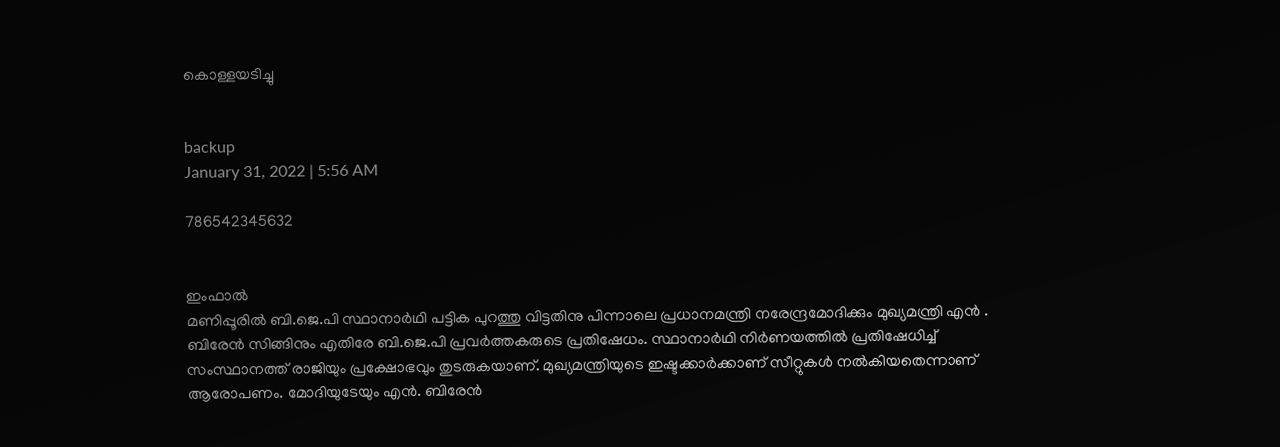കൊള്ളയടിച്ചു


backup
January 31, 2022 | 5:56 AM

786542345632


ഇംഫാൽ
മണിപ്പൂരിൽ ബി.ജെ.പി സ്ഥാനാർഥി പട്ടിക പുറത്തു വിട്ടതിനു പിന്നാലെ പ്രധാനമന്ത്രി നരേന്ദ്രമോദിക്കും മുഖ്യമന്ത്രി എൻ . ബിരേൻ സിങ്ങിനും എതിരേ ബി.ജെ.പി പ്രവർത്തകരുടെ പ്രതിഷേധം. സ്ഥാനാർഥി നിർണയത്തിൽ പ്രതിഷേധിച്ച് സംസ്ഥാനത്ത് രാജിയും പ്രക്ഷോഭവും തുടരുകയാണ്. മുഖ്യമന്ത്രിയുടെ ഇഷ്ടക്കാർക്കാണ് സീറ്റുകൾ നൽകിയതെന്നാണ് ആരോപണം. മോദിയുടേയും എൻ. ബിരേൻ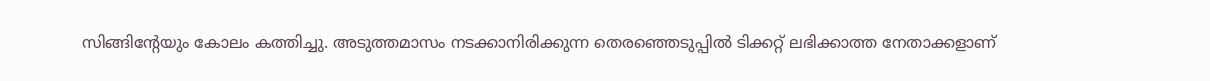സിങ്ങിന്റേയും കോലം കത്തിച്ചു. അടുത്തമാസം നടക്കാനിരിക്കുന്ന തെരഞ്ഞെടുപ്പിൽ ടിക്കറ്റ് ലഭിക്കാത്ത നേതാക്കളാണ്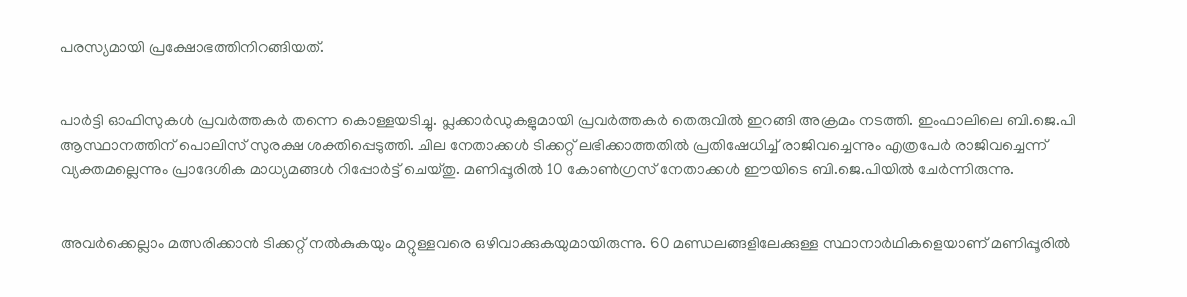പരസ്യമായി പ്രക്ഷോഭത്തിനിറങ്ങിയത്.


പാർട്ടി ഓഫിസുകൾ പ്രവർത്തകർ തന്നെ കൊള്ളയടിച്ചു. പ്ലക്കാർഡുകളുമായി പ്രവർത്തകർ തെരുവിൽ ഇറങ്ങി അക്രമം നടത്തി. ഇംഫാലിലെ ബി.ജെ.പി ആസ്ഥാനത്തിന് പൊലിസ് സുരക്ഷ ശക്തിപ്പെടുത്തി. ചില നേതാക്കൾ ടിക്കറ്റ് ലഭിക്കാത്തതിൽ പ്രതിഷേധിച്ച് രാജിവച്ചെന്നും എത്രപേർ രാജിവച്ചെന്ന് വ്യക്തമല്ലെന്നും പ്രാദേശിക മാധ്യമങ്ങൾ റിപ്പോർട്ട് ചെയ്തു. മണിപ്പൂരിൽ 10 കോൺഗ്രസ് നേതാക്കൾ ഈയിടെ ബി.ജെ.പിയിൽ ചേർന്നിരുന്നു.


അവർക്കെല്ലാം മത്സരിക്കാൻ ടിക്കറ്റ് നൽകുകയും മറ്റുള്ളവരെ ഒഴിവാക്കുകയുമായിരുന്നു. 60 മണ്ഡലങ്ങളിലേക്കുള്ള സ്ഥാനാർഥികളെയാണ് മണിപ്പൂരിൽ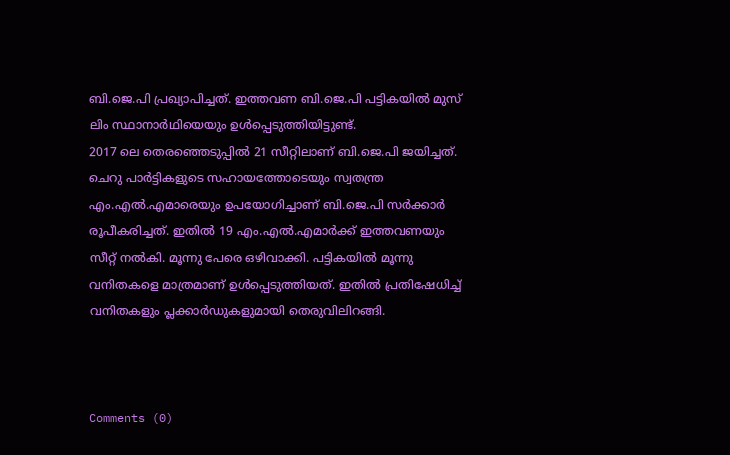ബി.ജെ.പി പ്രഖ്യാപിച്ചത്. ഇത്തവണ ബി.ജെ.പി പട്ടികയിൽ മുസ് ലിം സ്ഥാനാർഥിയെയും ഉൾപ്പെടുത്തിയിട്ടുണ്ട്.
2017 ലെ തെരഞ്ഞെടുപ്പിൽ 21 സീറ്റിലാണ് ബി.ജെ.പി ജയിച്ചത്. ചെറു പാർട്ടികളുടെ സഹായത്തോടെയും സ്വതന്ത്ര എം.എൽ.എമാരെയും ഉപയോഗിച്ചാണ് ബി.ജെ.പി സർക്കാർ രൂപീകരിച്ചത്. ഇതിൽ 19 എം.എൽ.എമാർക്ക് ഇത്തവണയും സീറ്റ് നൽകി. മൂന്നു പേരെ ഒഴിവാക്കി. പട്ടികയിൽ മൂന്നു വനിതകളെ മാത്രമാണ് ഉൾപ്പെടുത്തിയത്. ഇതിൽ പ്രതിഷേധിച്ച് വനിതകളും പ്ലക്കാർഡുകളുമായി തെരുവിലിറങ്ങി.



Comments (0)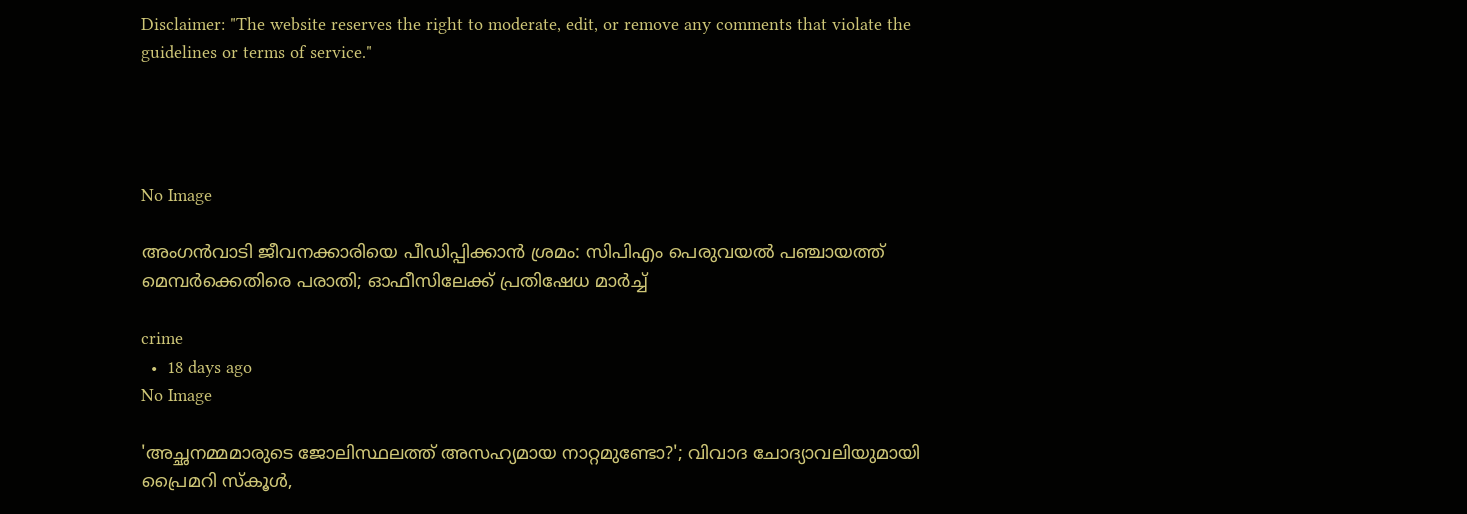Disclaimer: "The website reserves the right to moderate, edit, or remove any comments that violate the guidelines or terms of service."




No Image

അംഗൻവാടി ജീവനക്കാരിയെ പീഡിപ്പിക്കാൻ ശ്രമം: സിപിഎം പെരുവയൽ പഞ്ചായത്ത് മെമ്പർക്കെതിരെ പരാതി; ഓഫീസിലേക്ക് പ്രതിഷേധ മാർച്ച്

crime
  •  18 days ago
No Image

'അച്ഛനമ്മമാരുടെ ജോലിസ്ഥലത്ത് അസഹ്യമായ നാറ്റമുണ്ടോ?'; വിവാദ ചോദ്യാവലിയുമായി പ്രൈമറി സ്കൂൾ,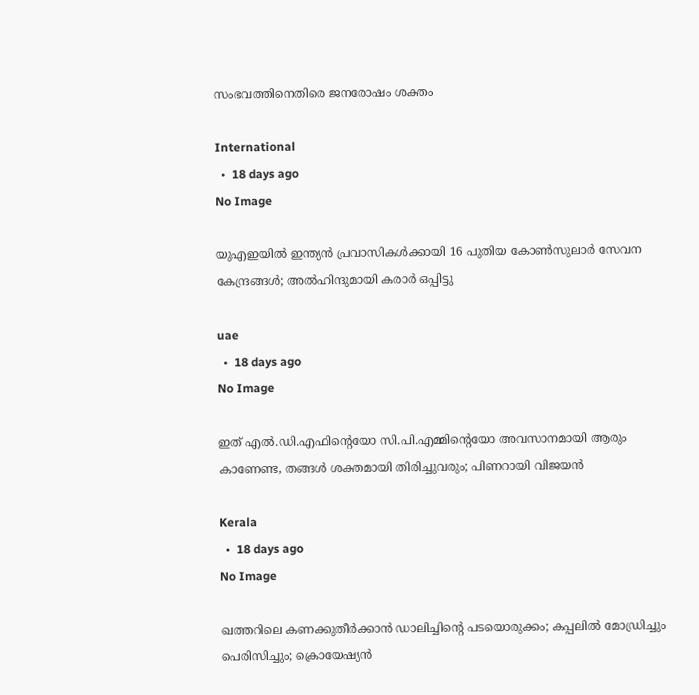സംഭവത്തിനെതിരെ ജനരോഷം ശക്തം

International
  •  18 days ago
No Image

യുഎഇയിൽ ഇന്ത്യൻ പ്രവാസികൾക്കായി 16 പുതിയ കോൺസുലാർ സേവന കേന്ദ്രങ്ങൾ; അൽഹിന്ദുമായി കരാർ ഒപ്പിട്ടു

uae
  •  18 days ago
No Image

ഇത് എൽ.ഡി.എഫിന്റെയോ സി.പി.എമ്മിന്റെയോ അവസാനമായി ആരും കാണേണ്ട, തങ്ങൾ ശക്തമായി തിരിച്ചുവരും; പിണറായി വിജയൻ

Kerala
  •  18 days ago
No Image

ഖത്തറിലെ കണക്കുതീർക്കാൻ ഡാലിച്ചിന്റെ പടയൊരുക്കം; കപ്പലിൽ മോഡ്രിച്ചും പെരിസിച്ചും; ക്രൊയേഷ്യൻ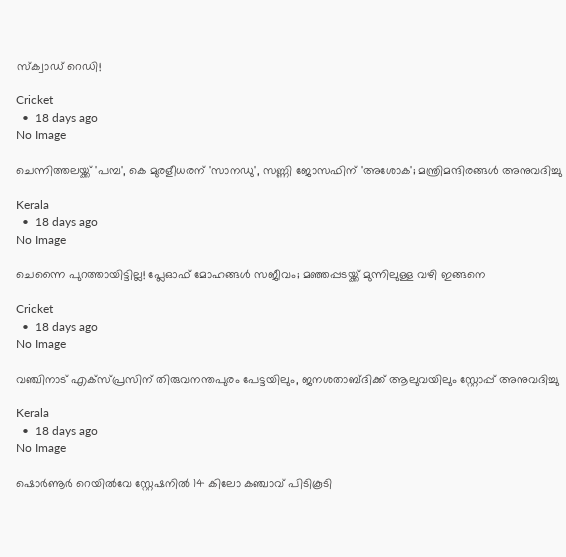സ്ക്വാഡ് റെഡി!

Cricket
  •  18 days ago
No Image

ചെന്നിത്തലയ്ക്ക് 'പമ്പ', കെ മുരളീധരന് 'സാനഡു', സണ്ണി ജോസഫിന് 'അശോക'; മന്ത്രിമന്ദിരങ്ങള്‍ അനുവദിച്ചു

Kerala
  •  18 days ago
No Image

ചെന്നൈ പുറത്തായിട്ടില്ല! പ്ലേഓഫ് മോഹങ്ങള്‍ സജീവം; മഞ്ഞപ്പടയ്ക്ക് മുന്നിലുള്ള വഴി ഇങ്ങനെ

Cricket
  •  18 days ago
No Image

വഞ്ചിനാട് എക്‌സ്പ്രസിന് തിരുവനന്തപുരം പേട്ടയിലും, ജനശതാബ്ദിക്ക് ആലുവയിലും സ്റ്റോപ്പ് അനുവദിച്ചു

Kerala
  •  18 days ago
No Image

ഷൊര്‍ണൂര്‍ റെയില്‍വേ സ്റ്റേഷനില്‍ 14 കിലോ കഞ്ചാവ് പിടികൂടി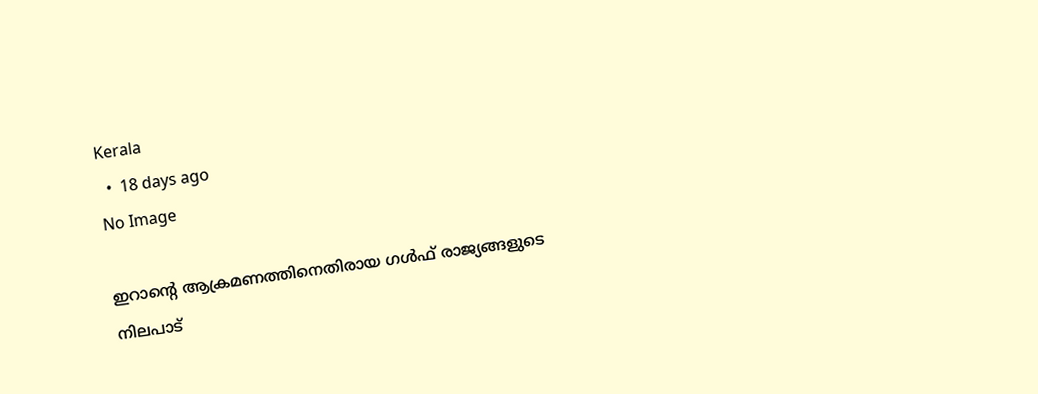Kerala
  •  18 days ago
No Image

ഇറാന്റെ ആക്രമണത്തിനെതിരായ ഗൾഫ് രാജ്യങ്ങളുടെ നിലപാട്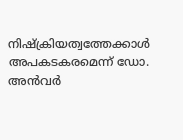നിഷ്‌ക്രിയത്വത്തേക്കാൾ അപകടകരമെന്ന് ഡോ. അൻവർ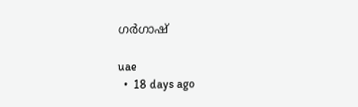ഗർഗാഷ്

uae
  •  18 days ago